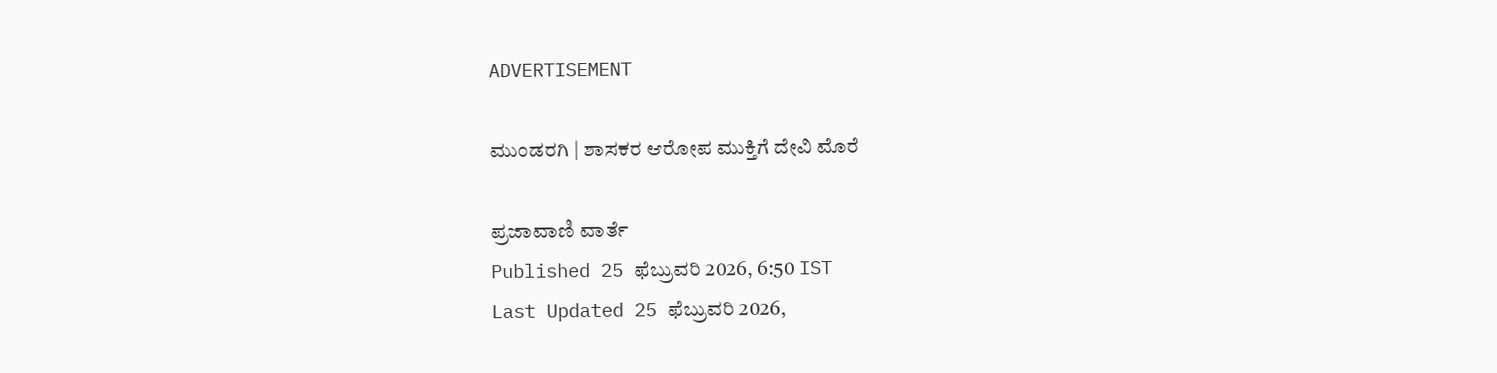ADVERTISEMENT

ಮುಂಡರಗಿ | ಶಾಸಕರ ಆರೋಪ ಮುಕ್ತಿಗೆ ದೇವಿ ಮೊರೆ

ಪ್ರಜಾವಾಣಿ ವಾರ್ತೆ
Published 25 ಫೆಬ್ರುವರಿ 2026, 6:50 IST
Last Updated 25 ಫೆಬ್ರುವರಿ 2026,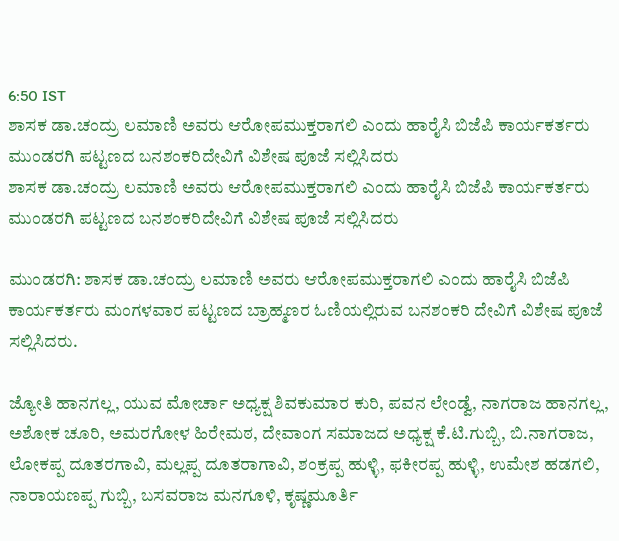6:50 IST
ಶಾಸಕ ಡಾ.ಚಂದ್ರು ಲಮಾಣಿ ಅವರು ಆರೋಪಮುಕ್ತರಾಗಲಿ ಎಂದು ಹಾರೈಸಿ ಬಿಜೆಪಿ ಕಾರ್ಯಕರ್ತರು ಮುಂಡರಗಿ ಪಟ್ಟಣದ ಬನಶಂಕರಿದೇವಿಗೆ ವಿಶೇಷ ಪೂಜೆ ಸಲ್ಲಿಸಿದರು
ಶಾಸಕ ಡಾ.ಚಂದ್ರು ಲಮಾಣಿ ಅವರು ಆರೋಪಮುಕ್ತರಾಗಲಿ ಎಂದು ಹಾರೈಸಿ ಬಿಜೆಪಿ ಕಾರ್ಯಕರ್ತರು ಮುಂಡರಗಿ ಪಟ್ಟಣದ ಬನಶಂಕರಿದೇವಿಗೆ ವಿಶೇಷ ಪೂಜೆ ಸಲ್ಲಿಸಿದರು

ಮುಂಡರಗಿ: ಶಾಸಕ ಡಾ.ಚಂದ್ರು ಲಮಾಣಿ ಅವರು ಆರೋಪಮುಕ್ತರಾಗಲಿ ಎಂದು ಹಾರೈಸಿ ಬಿಜೆಪಿ ಕಾರ್ಯಕರ್ತರು ಮಂಗಳವಾರ ಪಟ್ಟಣದ ಬ್ರಾಹ್ಮಣರ ಓಣಿಯಲ್ಲಿರುವ ಬನಶಂಕರಿ ದೇವಿಗೆ ವಿಶೇಷ ಪೂಜೆ ಸಲ್ಲಿಸಿದರು.

ಜ್ಯೋತಿ ಹಾನಗಲ್ಲ, ಯುವ ಮೋರ್ಚಾ ಅಧ್ಯಕ್ಷ ಶಿವಕುಮಾರ ಕುರಿ, ಪವನ ಲೇಂಡ್ವೆ, ನಾಗರಾಜ ಹಾನಗಲ್ಲ, ಅಶೋಕ ಚೂರಿ, ಅಮರಗೋಳ ಹಿರೇಮಠ, ದೇವಾಂಗ ಸಮಾಜದ ಅಧ್ಯಕ್ಷ ಕೆ.ಟಿ.ಗುಬ್ಬಿ, ಬಿ.ನಾಗರಾಜ, ಲೋಕಪ್ಪ ದೂತರಗಾವಿ, ಮಲ್ಲಪ್ಪ ದೂತರಾಗಾವಿ, ಶಂಕ್ರಪ್ಪ ಹುಳ್ಳಿ, ಫಕೀರಪ್ಪ ಹುಳ್ಳಿ, ಉಮೇಶ ಹಡಗಲಿ, ನಾರಾಯಣಪ್ಪ ಗುಬ್ಬಿ, ಬಸವರಾಜ ಮನಗೂಳಿ, ಕೃಷ್ಣಮೂರ್ತಿ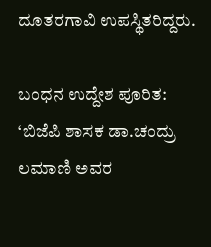ದೂತರಗಾವಿ ಉಪಸ್ಥಿತರಿದ್ದರು.

ಬಂಧನ ಉದ್ದೇಶ ಪೂರಿತ: ‘ಬಿಜೆಪಿ ಶಾಸಕ ಡಾ.ಚಂದ್ರು ಲಮಾಣಿ ಅವರ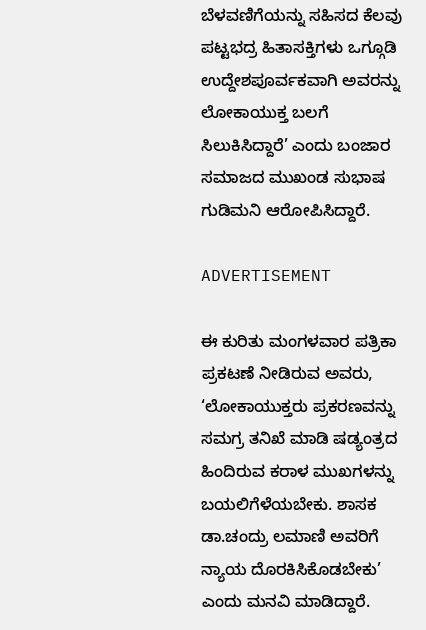ಬೆಳವಣಿಗೆಯನ್ನು ಸಹಿಸದ ಕೆಲವು ಪಟ್ಟಭದ್ರ ಹಿತಾಸಕ್ತಿಗಳು ಒಗ್ಗೂಡಿ ಉದ್ದೇಶಪೂರ್ವಕವಾಗಿ ಅವರನ್ನು ಲೋಕಾಯುಕ್ತ ಬಲಗೆ ಸಿಲುಕಿಸಿದ್ದಾರೆ’ ಎಂದು ಬಂಜಾರ ಸಮಾಜದ ಮುಖಂಡ ಸುಭಾಷ ಗುಡಿಮನಿ ಆರೋಪಿಸಿದ್ದಾರೆ.

ADVERTISEMENT

ಈ ಕುರಿತು ಮಂಗಳವಾರ ಪತ್ರಿಕಾ ಪ್ರಕಟಣೆ ನೀಡಿರುವ ಅವರು, ‘ಲೋಕಾಯುಕ್ತರು ಪ್ರಕರಣವನ್ನು ಸಮಗ್ರ ತನಿಖೆ ಮಾಡಿ ಷಡ್ಯಂತ್ರದ ಹಿಂದಿರುವ ಕರಾಳ ಮುಖಗಳನ್ನು ಬಯಲಿಗೆಳೆಯಬೇಕು. ಶಾಸಕ ಡಾ.ಚಂದ್ರು ಲಮಾಣಿ ಅವರಿಗೆ ನ್ಯಾಯ ದೊರಕಿಸಿಕೊಡಬೇಕು’ ಎಂದು ಮನವಿ ಮಾಡಿದ್ದಾರೆ.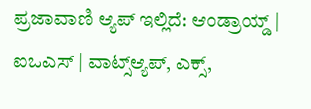ಪ್ರಜಾವಾಣಿ ಆ್ಯಪ್ ಇಲ್ಲಿದೆ: ಆಂಡ್ರಾಯ್ಡ್ | ಐಒಎಸ್ | ವಾಟ್ಸ್ಆ್ಯಪ್, ಎಕ್ಸ್,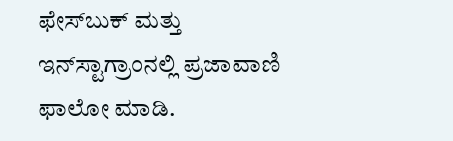ಫೇಸ್‌ಬುಕ್ ಮತ್ತು ಇನ್‌ಸ್ಟಾಗ್ರಾಂನಲ್ಲಿ ಪ್ರಜಾವಾಣಿ ಫಾಲೋ ಮಾಡಿ.